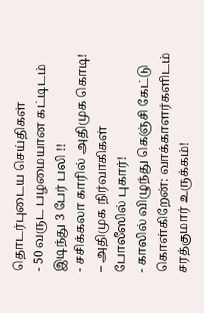தொடர்புடைய செய்திகள்
- 50 வருட பழமையான கட்டிடம் இடிந்து 3 பேர் பலி !!
- சசிக்கலா காரில் அதிமுக கொடி! – அதிமுக நிர்வாகிகள் போலீஸில் புகார்!
- காலில் விழுந்து கெஞ்சி கேட்டு கொள்கிறேன்: வாக்காளர்களிடம் சரத்குமார் உருக்கம்!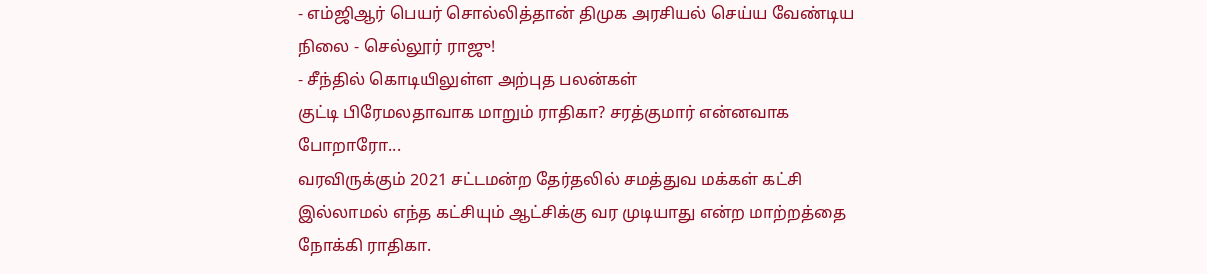- எம்ஜிஆர் பெயர் சொல்லித்தான் திமுக அரசியல் செய்ய வேண்டிய நிலை - செல்லூர் ராஜு!
- சீந்தில் கொடியிலுள்ள அற்புத பலன்கள்
குட்டி பிரேமலதாவாக மாறும் ராதிகா? சரத்குமார் என்னவாக போறாரோ...
வரவிருக்கும் 2021 சட்டமன்ற தேர்தலில் சமத்துவ மக்கள் கட்சி இல்லாமல் எந்த கட்சியும் ஆட்சிக்கு வர முடியாது என்ற மாற்றத்தை நோக்கி ராதிகா.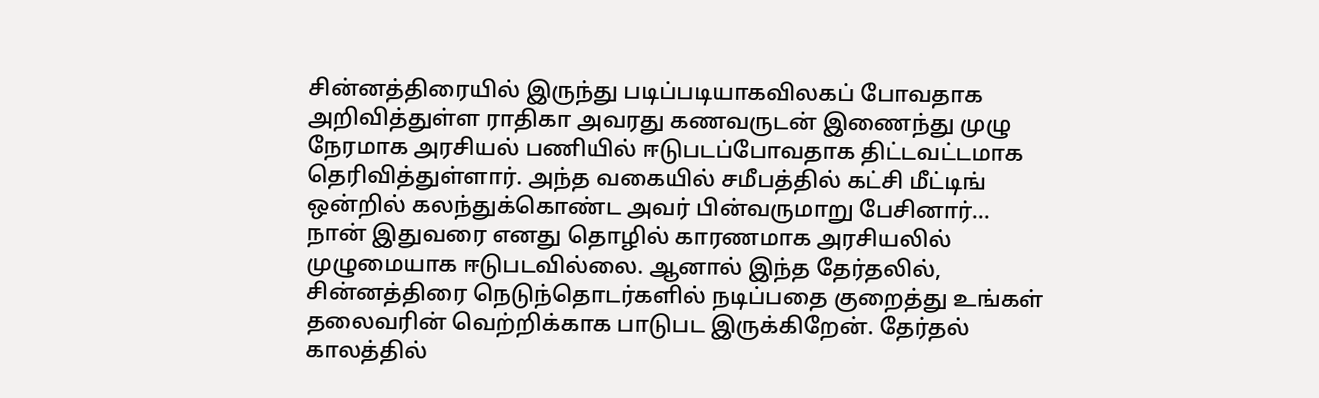சின்னத்திரையில் இருந்து படிப்படியாகவிலகப் போவதாக அறிவித்துள்ள ராதிகா அவரது கணவருடன் இணைந்து முழு நேரமாக அரசியல் பணியில் ஈடுபடப்போவதாக திட்டவட்டமாக தெரிவித்துள்ளார். அந்த வகையில் சமீபத்தில் கட்சி மீட்டிங் ஒன்றில் கலந்துக்கொண்ட அவர் பின்வருமாறு பேசினார்...
நான் இதுவரை எனது தொழில் காரணமாக அரசியலில் முழுமையாக ஈடுபடவில்லை. ஆனால் இந்த தேர்தலில், சின்னத்திரை நெடுந்தொடர்களில் நடிப்பதை குறைத்து உங்கள் தலைவரின் வெற்றிக்காக பாடுபட இருக்கிறேன். தேர்தல் காலத்தில்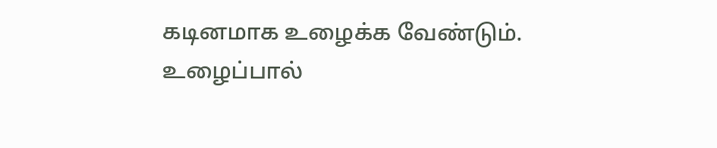கடினமாக உழைக்க வேண்டும்.
உழைப்பால்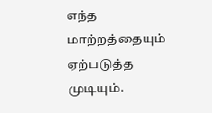எந்த மாற்றத்தையும் ஏற்படுத்த முடியும்.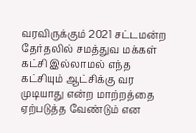வரவிருக்கும் 2021 சட்டமன்ற தேர்தலில் சமத்துவ மக்கள் கட்சி இல்லாமல் எந்த கட்சியும் ஆட்சிக்கு வர முடியாது என்ற மாற்றத்தை ஏற்படுத்த வேண்டும் என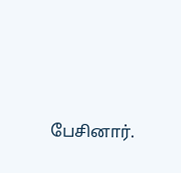பேசினார்.